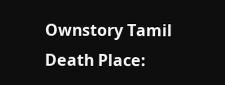Ownstory Tamil
Death Place: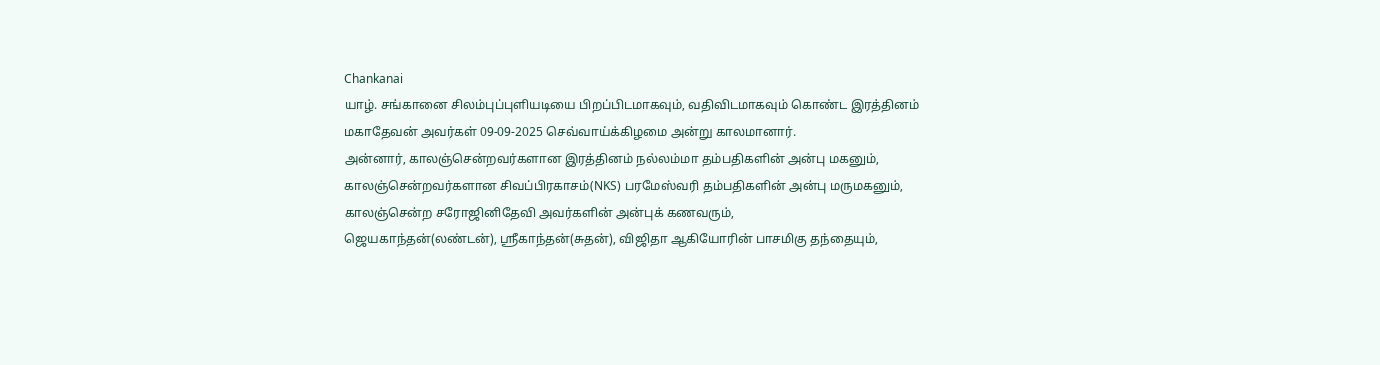Chankanai
யாழ். சங்கானை சிலம்புப்புளியடியை பிறப்பிடமாகவும், வதிவிடமாகவும் கொண்ட இரத்தினம் மகாதேவன் அவர்கள் 09-09-2025 செவ்வாய்க்கிழமை அன்று காலமானார்.
அன்னார், காலஞ்சென்றவர்களான இரத்தினம் நல்லம்மா தம்பதிகளின் அன்பு மகனும், காலஞ்சென்றவர்களான சிவப்பிரகாசம்(NKS) பரமேஸ்வரி தம்பதிகளின் அன்பு மருமகனும்,
காலஞ்சென்ற சரோஜினிதேவி அவர்களின் அன்புக் கணவரும்,
ஜெயகாந்தன்(லண்டன்), ஸ்ரீகாந்தன்(சுதன்), விஜிதா ஆகியோரின் பாசமிகு தந்தையும்,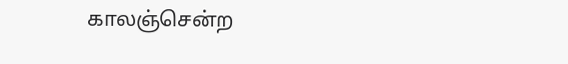காலஞ்சென்ற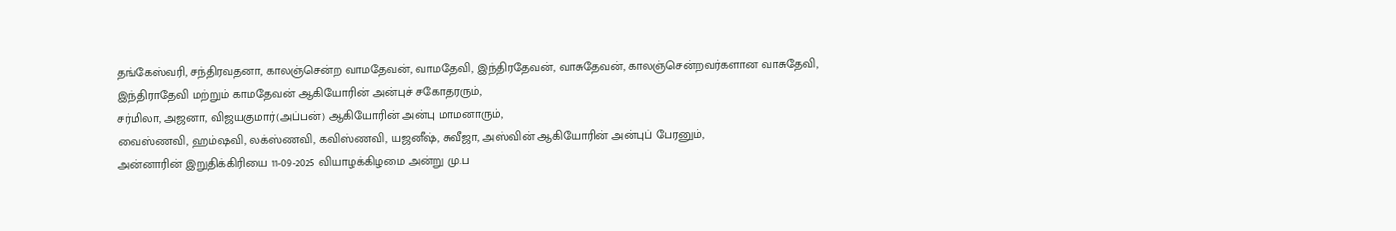தங்கேஸ்வரி, சந்திரவதனா, காலஞ்சென்ற வாமதேவன், வாமதேவி, இந்திரதேவன், வாசுதேவன், காலஞ்சென்றவர்களான வாசுதேவி, இந்திராதேவி மற்றும் காமதேவன் ஆகியோரின் அன்புச் சகோதரரும்,
சர்மிலா, அஜனா, விஜயகுமார்(அப்பன்) ஆகியோரின் அன்பு மாமனாரும்,
வைஸ்ணவி, ஹம்ஷவி, லக்ஸ்ணவி, கவிஸ்ணவி, யஜனீஷ், சுவீஜா, அஸ்வின் ஆகியோரின் அன்புப் பேரனும்,
அன்னாரின் இறுதிக்கிரியை 11-09-2025 வியாழக்கிழமை அன்று மு.ப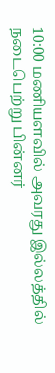10:00 மணியளவில் அவரது இல்லத்தில் நடைபெற்று பின்னர்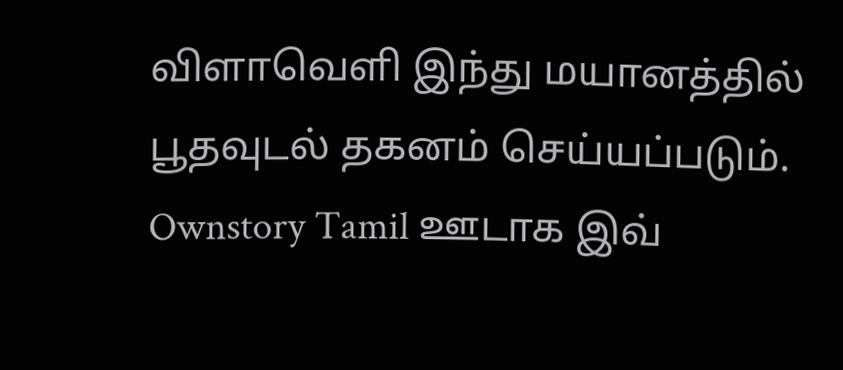விளாவெளி இந்து மயானத்தில் பூதவுடல் தகனம் செய்யப்படும்.
Ownstory Tamil ஊடாக இவ்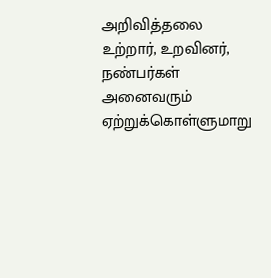அறிவித்தலை உற்றார், உறவினர், நண்பர்கள் அனைவரும் ஏற்றுக்கொள்ளுமாறு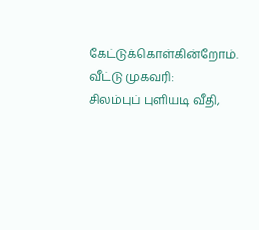கேட்டுக்கொள்கின்றோம்.
வீட்டு முகவரி:
சிலம்புப் புளியடி வீதி,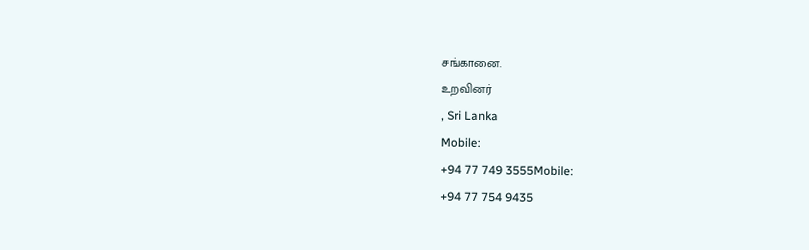சங்கானை.
உறவினர்
, Sri Lanka
Mobile:
+94 77 749 3555Mobile:
+94 77 754 9435